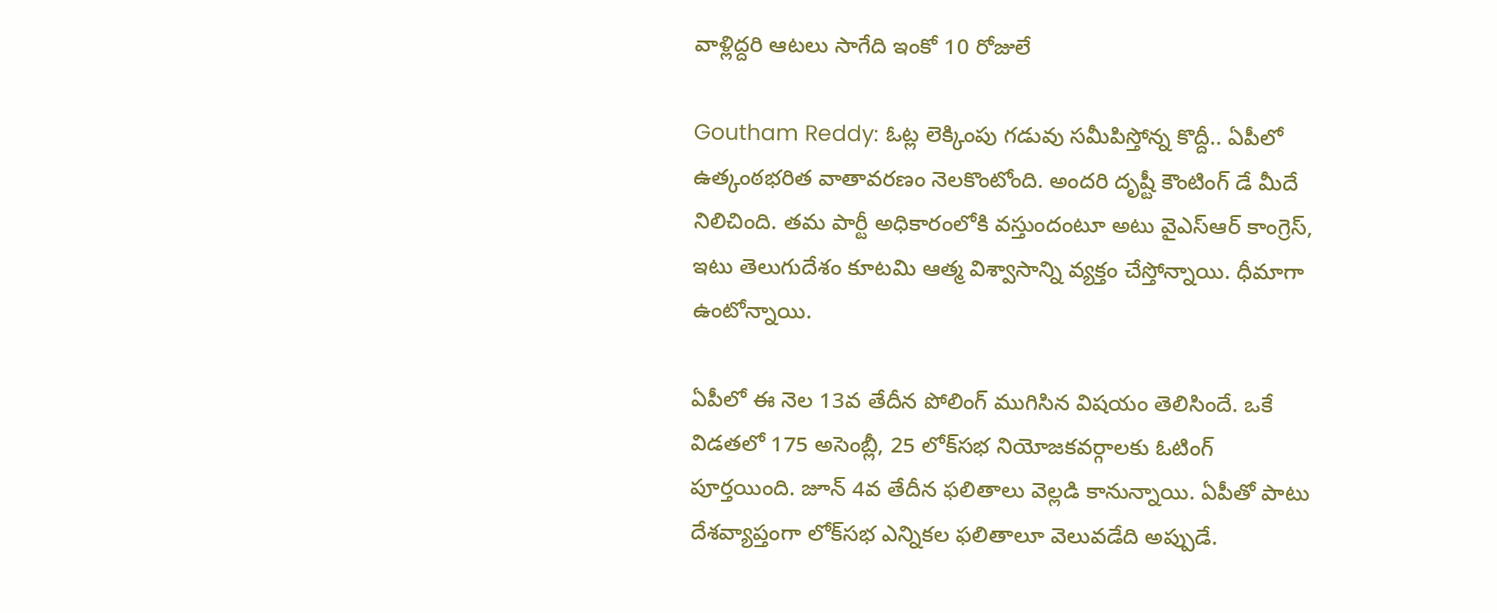వాళ్లిద్దరి ఆటలు సాగేది ఇంకో 10 రోజులే

Goutham Reddy: ఓట్ల లెక్కింపు గడువు సమీపిస్తోన్న కొద్దీ.. ఏపీలో ఉత్కంఠభరిత వాతావరణం నెలకొంటోంది. అందరి దృష్టీ కౌంటింగ్ డే మీదే నిలిచింది. తమ పార్టీ అధికారంలోకి వస్తుందంటూ అటు వైఎస్ఆర్ కాంగ్రెస్, ఇటు తెలుగుదేశం కూటమి ఆత్మ విశ్వాసాన్ని వ్యక్తం చేస్తోన్నాయి. ధీమాగా ఉంటోన్నాయి.

ఏపీలో ఈ నెల 13వ తేదీన పోలింగ్ ముగిసిన విషయం తెలిసిందే. ఒకే విడతలో 175 అసెంబ్లీ, 25 లోక్‌సభ నియోజకవర్గాలకు ఓటింగ్ పూర్తయింది. జూన్ 4వ తేదీన ఫలితాలు వెల్లడి కానున్నాయి. ఏపీతో పాటు దేశవ్యాప్తంగా లోక్‌సభ ఎన్నికల ఫలితాలూ వెలువడేది అప్పుడే.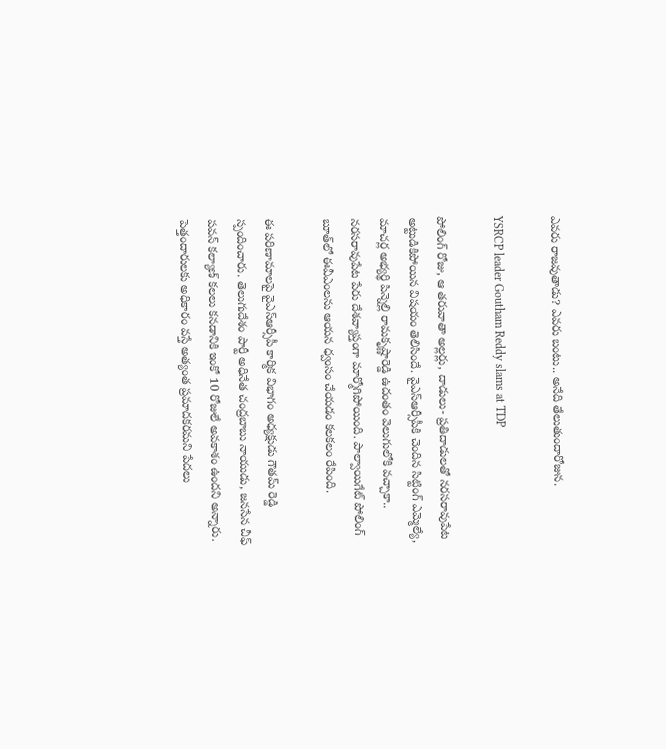ఎవరు రాజవుతాడు? ఎవరు బంటు.. అనేది తేలుతుందారోజున.

YSRCP leader Goutham Reddy slams at TDP

పోలింగ్ రోజు, ఆ తరువాతా అల్లర్లు, దాడులు- ప్రతిదాడులతో నరసరావుపేట అట్టుడికిపోయిన విషయం తెలిసిందే. వైఎస్ఆర్సీపీకి చెందిన సిట్టింగ్ ఎమ్మెల్యే, మాచర్ల అభ్యర్థి పిన్నెల్లి రామకృష్ణారెడ్డి ఉదంతం వెలుగులోకి వచ్చాకా.. నరసరావుపేట పేరు దేశవ్యాప్తంగా మార్మోగిపోయింది. పాల్వాయిగేట్ పోలింగ్ బూత్‌లో ఈవీఎంలను ఆయన ధ్వంసం చేయడం కలకలం రేపింది.

ఈ పరిణామాలపై వైఎస్ఆర్సీపీ కార్మిక విభాగం అధ్యక్షుడు గౌతమ్ రెడ్డి స్పందించారు. తెలుగుదేశం పార్టీ అధినేత చంద్రబాబు నాయుడు, జనసేన చీఫ్ పవన్‌ కల్యాణ్‌ కలలు కనడానికి ఇంకో 10 రోజులే అవకాశం ఉందని అన్నారు. పెత్తందారులకు అధికారం వస్తే అత్యంత ప్రమాదకరమని పేదలు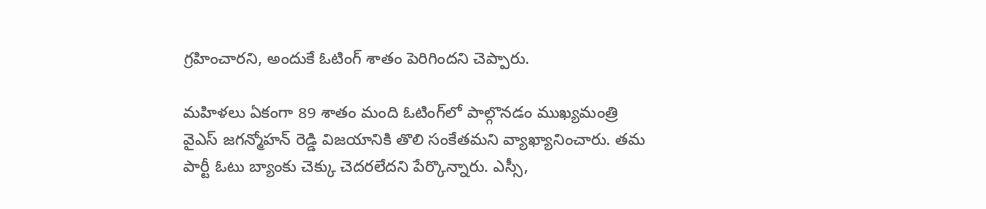గ్రహించారని, అందుకే ఓటింగ్‌ శాతం పెరిగిందని చెప్పారు.

మహిళలు ఏకంగా 89 శాతం మంది ఓటింగ్‌లో పాల్గొనడం ముఖ్యమంత్రి వైఎస్ జగన్మోహన్ రెడ్డి విజయానికి తొలి సంకేతమని వ్యాఖ్యానించారు. తమ పార్టీ ఓటు బ్యాంకు చెక్కు చెదరలేదని పేర్కొన్నారు. ఎస్సీ,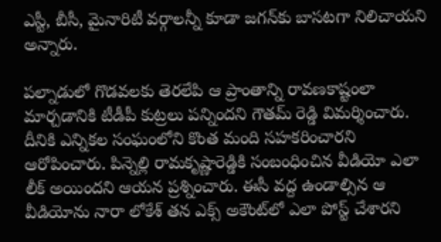ఎస్టీ, బీసీ, మైనారిటీ వర్గాలన్నీ కూడా జగన్‌కు బాసటగా నిలిచాయని అన్నారు.

పల్నాడులో గొడవలకు తెరలేపి ఆ ప్రాంతాన్ని రావణకాష్టంలా మార్చడానికి టీడీపీ కుట్రలు పన్నిందని గౌతమ్ రెడ్డి విమర్శించారు. దీనికి ఎన్నికల సంఘంలోని కొంత మంది సహకరించారని ఆరోపించారు. పిన్నెల్లి రామకృష్ణారెడ్డికి సంబంధించిన వీడియో ఎలా లీక్ అయిందని ఆయన ప్రశ్నించారు. ఈసీ వద్ద ఉండాల్సిన ఆ వీడియోను నారా లోకేశ్‌ తన ఎక్స్‌ అకౌంట్‌లో ఎలా పోస్ట్ చేశారని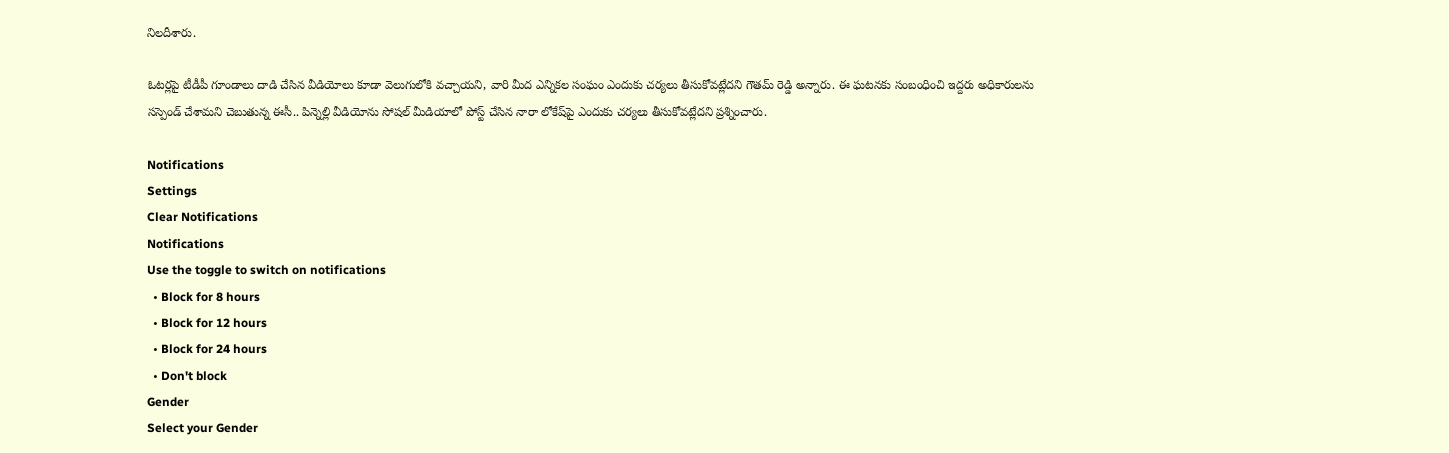నిలదీశారు.

ఓటర్లపై టీడీపీ గూండాలు దాడి చేసిన వీడియోలు కూడా వెలుగులోకి వచ్చాయని, వారి మీద ఎన్నికల సంఘం ఎందుకు చర్యలు తీసుకోవట్లేదని గౌతమ్ రెడ్డి అన్నారు. ఈ ఘటనకు సంబంధించి ఇద్దరు అధికారులను సస్పెండ్‌ చేశామని చెబుతున్న ఈసీ.. పిన్నెల్లి వీడియోను సోషల్ మీడియాలో పోస్ట్ చేసిన నారా లోకేష్‌పై ఎందుకు చర్యలు తీసుకోవట్లేదని ప్రశ్నించారు.

Notifications
Settings
Clear Notifications
Notifications
Use the toggle to switch on notifications
  • Block for 8 hours
  • Block for 12 hours
  • Block for 24 hours
  • Don't block
Gender
Select your Gender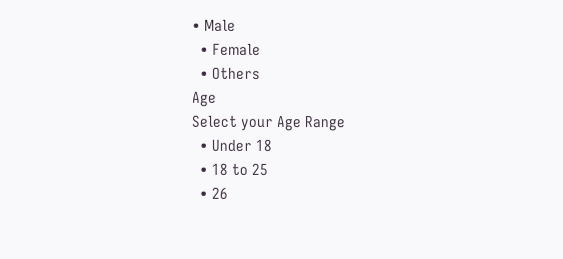• Male
  • Female
  • Others
Age
Select your Age Range
  • Under 18
  • 18 to 25
  • 26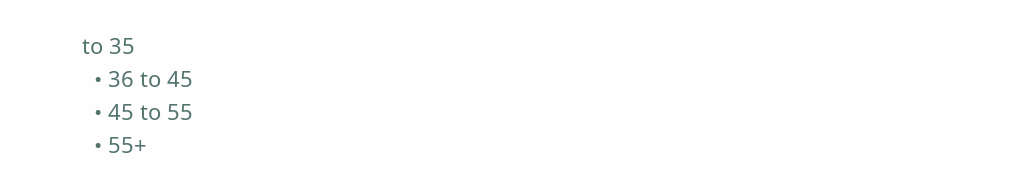to 35
  • 36 to 45
  • 45 to 55
  • 55+